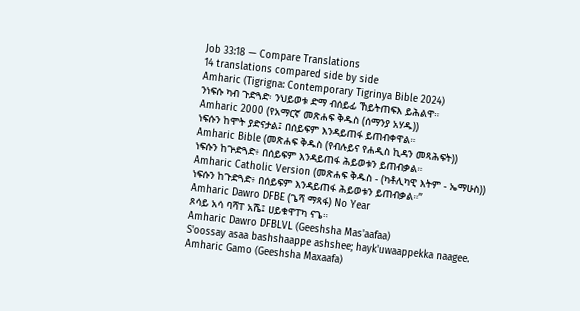Job 33:18 — Compare Translations
14 translations compared side by side
Amharic (Tigrigna: Contemporary Tigrinya Bible 2024)
ንነፍሱ ካብ ጉድጓድ፡ ንህይወቱ ድማ ብሰይፊ ኸይትጠፍእ ይሕልዋ።
Amharic 2000 (የአማርኛ መጽሐፍ ቅዱስ (ሰማንያ አሃዱ))
ነፍሱን ከሞት ያድናታል፤ በሰይፍም እንዳይጠፋ ይጠብቀዋል።
Amharic Bible (መጽሐፍ ቅዱስ (የብሉይና የሐዲስ ኪዳን መጻሕፍት))
ነፍሱን ከጕድጓድ፥ በሰይፍም እንዳይጠፋ ሕይወቱን ይጠብቃል።
Amharic Catholic Version (መጽሐፍ ቅዱስ - (ካቶሊካዊ እትም - ኤማሁስ))
ነፍሱን ከጉድጓድ፥ በሰይፍም እንዳይጠፋ ሕይወቱን ይጠብቃል።”
Amharic Dawro DFBE (ጌሻ ማጻፋ) No Year
ጾሳይ አሳ ባሻፐ አሼ፤ ሀይቁዋፐካ ናጌ።
Amharic Dawro DFBLVL (Geeshsha Mas'aafaa)
S'oossay asaa bashshaappe ashshee; hayk'uwaappekka naagee.
Amharic Gamo (Geeshsha Maxaafa)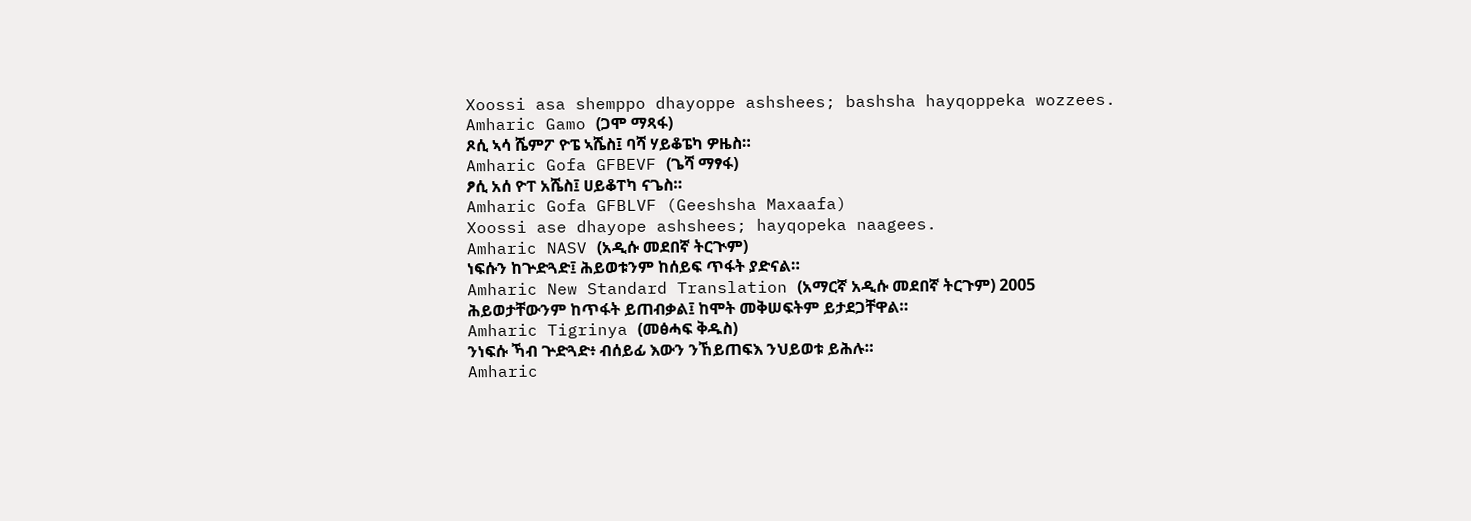Xoossi asa shemppo dhayoppe ashshees; bashsha hayqoppeka wozzees.
Amharic Gamo (ጋሞ ማጻፋ)
ጾሲ ኣሳ ሼምፖ ዮፔ ኣሼስ፤ ባሻ ሃይቆፔካ ዎዜስ።
Amharic Gofa GFBEVF (ጌሻ ማፃፋ)
ፆሲ አሰ ዮፐ አሼስ፤ ሀይቆፐካ ናጌስ።
Amharic Gofa GFBLVF (Geeshsha Maxaafa)
Xoossi ase dhayope ashshees; hayqopeka naagees.
Amharic NASV (አዲሱ መደበኛ ትርጒም)
ነፍሱን ከጕድጓድ፤ ሕይወቱንም ከሰይፍ ጥፋት ያድናል።
Amharic New Standard Translation (አማርኛ አዲሱ መደበኛ ትርጉም) 2005
ሕይወታቸውንም ከጥፋት ይጠብቃል፤ ከሞት መቅሠፍትም ይታደጋቸዋል።
Amharic Tigrinya (መፅሓፍ ቅዱስ)
ንነፍሱ ኻብ ጕድጓድ፥ ብሰይፊ እውን ንኸይጠፍእ ንህይወቱ ይሕሉ።
Amharic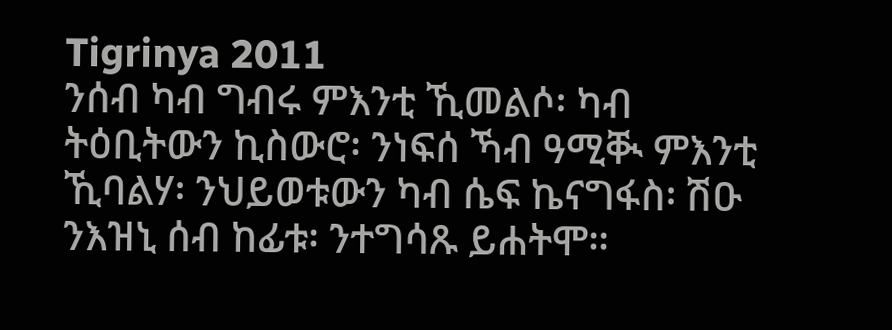Tigrinya 2011
ንሰብ ካብ ግብሩ ምእንቲ ኺመልሶ፡ ካብ ትዕቢትውን ኪስውሮ፡ ንነፍሰ ኻብ ዓሚቚ ምእንቲ ኺባልሃ፡ ንህይወቱውን ካብ ሴፍ ኬናግፋስ፡ ሽዑ ንእዝኒ ሰብ ከፊቱ፡ ንተግሳጹ ይሐትሞ።